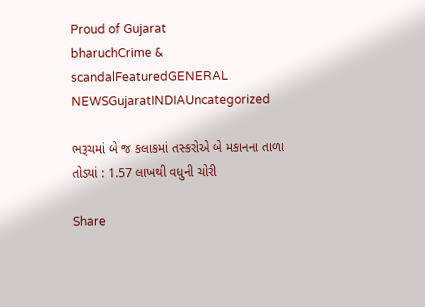Proud of Gujarat
bharuchCrime & scandalFeaturedGENERAL NEWSGujaratINDIAUncategorized

ભરૂચમાં બે જ કલાકમાં તસ્કરોએ બે મકાનના તાળા તોડ્યાં : 1.57 લાખથી વધુની ચોરી

Share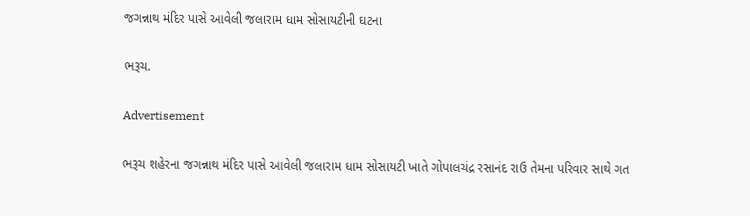જગન્નાથ મંદિર પાસે આવેલી જલારામ ધામ સોસાયટીની ઘટના

ભરૂચ.

Advertisement

ભરૂચ શહેરના જગન્નાથ મંદિર પાસે આવેલી જલારામ ધામ સોસાયટી ખાતે ગોપાલચંદ્ર રસાનંદ રાઉ તેમના પરિવાર સાથે ગત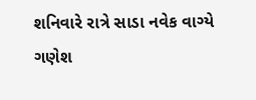શનિવારે રાત્રે સાડા નવેક વાગ્યે ગણેશ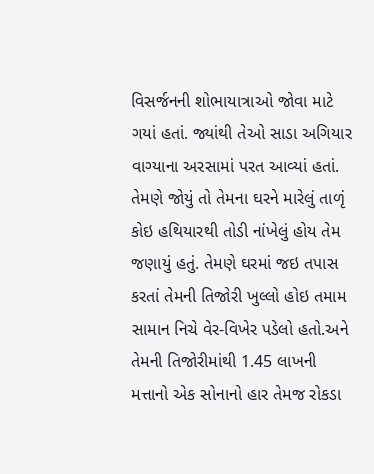વિસર્જનની શોભાયાત્રાઓ જોવા માટે ગયાં હતાં. જ્યાંથી તેઓ સાડા અગિયાર વાગ્યાના અરસામાં પરત આવ્યાં હતાં. તેમણે જોયું તો તેમના ઘરને મારેલું તાળૃં કોઇ હથિયારથી તોડી નાંખેલું હોય તેમ જણાયું હતું. તેમણે ઘરમાં જઇ તપાસ કરતાં તેમની તિજોરી ખુલ્લો હોઇ તમામ સામાન નિચે વેર-વિખેર પડેલો હતો.અને તેમની તિજોરીમાંથી 1.45 લાખની મત્તાનો એક સોનાનો હાર તેમજ રોકડા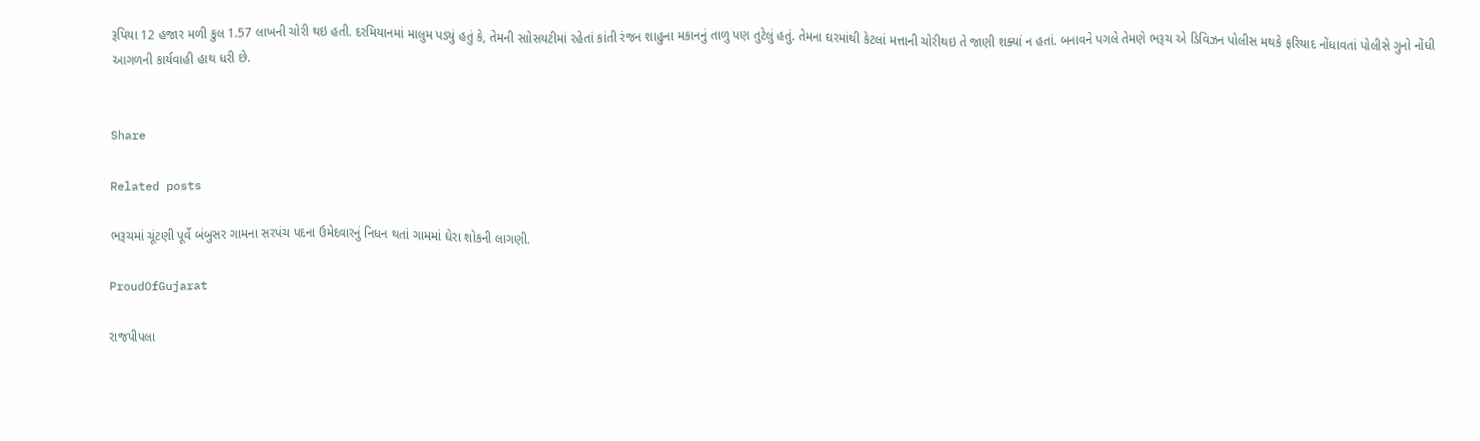રૂપિયા 12 હજાર મળી કુલ 1.57 લાખની ચોરી થઇ હતી. દરમિયાનમાં માલુમ પડ્યું હતું કે, તેમની સાોસયટીમાં રહેતાં કાંતી રંજન શાહુના મકાનનું તાળુ પણ તુટેલું હતું. તેમના ઘરમાંથી કેટલાં મત્તાની ચોરીથઇ તે જાણી શક્યાં ન હતાં. બનાવને પગલે તેમણે ભરૂચ એ ડિવિઝન પોલીસ મથકે ફરિયાદ નોંધાવતાં પોલીસે ગુનો નોંધી આગળની કાર્યવાહી હાથ ધરી છે.


Share

Related posts

ભરૂચમાં ચૂંટણી પૂર્વે બંબુસર ગામના સરપંચ પદના ઉમેદવારનું નિધન થતાં ગામમાં ઘેરા શોકની લાગણી.

ProudOfGujarat

રાજપીપલા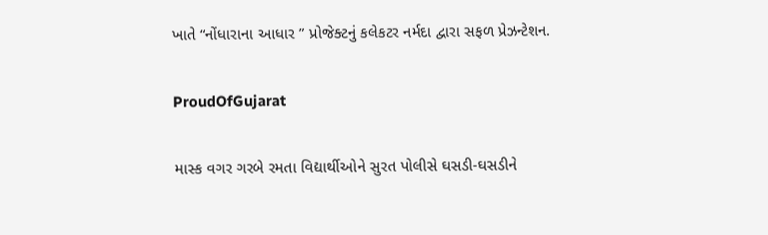ખાતે “નોંધારાના આધાર ” પ્રોજેક્ટનું કલેકટર નર્મદા દ્વારા સફળ પ્રેઝન્ટેશન.

ProudOfGujarat

માસ્ક વગર ગરબે રમતા વિદ્યાર્થીઓને સુરત પોલીસે ઘસડી-ઘસડીને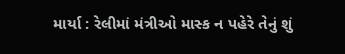માર્યા : રેલીમાં મંત્રીઓ માસ્ક ન પહેરે તેનું શું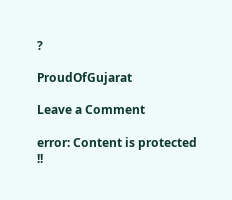?

ProudOfGujarat

Leave a Comment

error: Content is protected !!